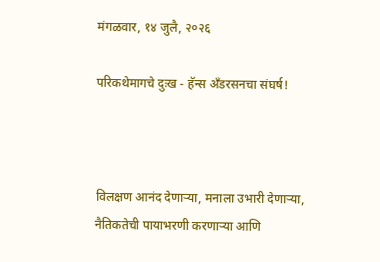मंगळवार, १४ जुलै, २०२६

परिकथेमागचे दुःख - हॅन्स अँडरसनचा संघर्ष!



विलक्षण आनंद देणाऱ्या, मनाला उभारी देणाऱ्या, नैतिकतेची पायाभरणी करणाऱ्या आणि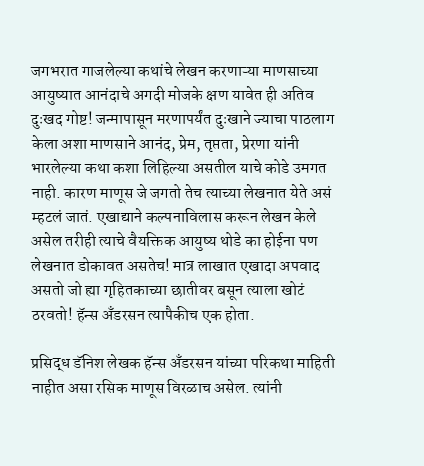जगभरात गाजलेल्या कथांचे लेखन करणाऱ्या माणसाच्या आयुष्यात आनंदाचे अगदी मोजके क्षण यावेत ही अतिव दुःखद गोष्ट! जन्मापासून मरणापर्यंत दुःखाने ज्याचा पाठलाग केला अशा माणसाने आनंद, प्रेम, तृप्तता, प्रेरणा यांनी भारलेल्या कथा कशा लिहिल्या असतील याचे कोडे उमगत नाही. कारण माणूस जे जगतो तेच त्याच्या लेखनात येते असं म्हटलं जातं. एखाद्याने कल्पनाविलास करून लेखन केले असेल तरीही त्याचे वैयक्तिक आयुष्य थोडे का होईना पण लेखनात डोकावत असतेच! मात्र लाखात एखादा अपवाद असतो जो ह्या गृहितकाच्या छातीवर बसून त्याला खोटं ठरवतो! हॅन्स अँडरसन त्यापैकीच एक होता.

प्रसिद्ध डॅनिश लेखक हॅन्स अँडरसन यांच्या परिकथा माहिती नाहीत असा रसिक माणूस विरळाच असेल. त्यांनी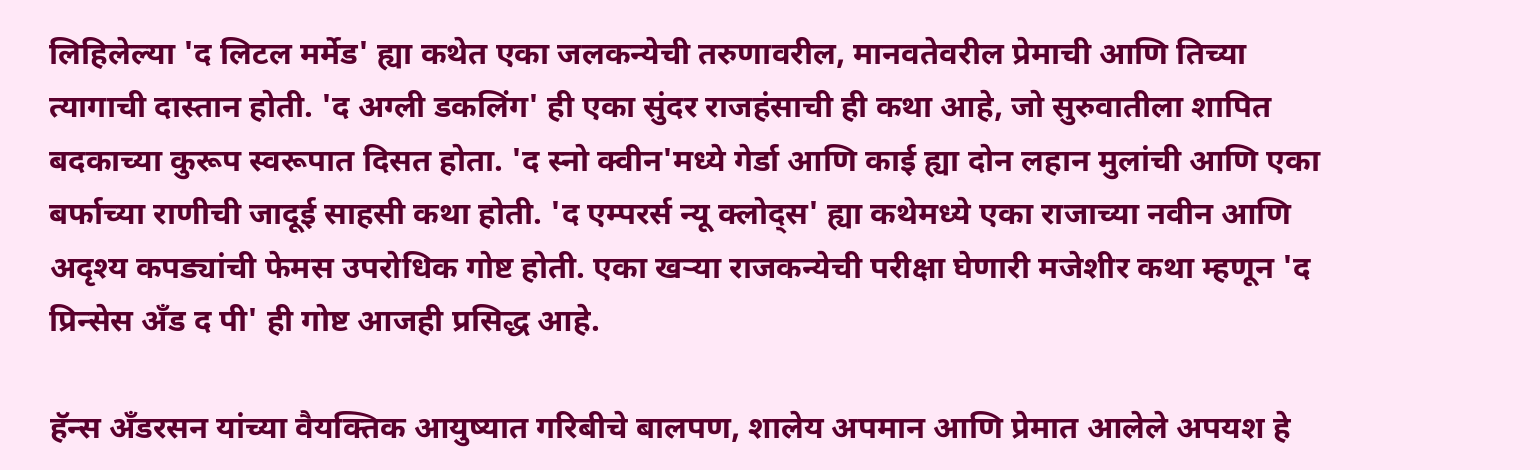लिहिलेल्या 'द लिटल मर्मेड' ह्या कथेत एका जलकन्येची तरुणावरील, मानवतेवरील प्रेमाची आणि तिच्या त्यागाची दास्तान होती. 'द अग्ली डकलिंग' ही एका सुंदर राजहंसाची ही कथा आहे, जो सुरुवातीला शापित बदकाच्या कुरूप स्वरूपात दिसत होता. 'द स्नो क्वीन'मध्ये गेर्डा आणि काई ह्या दोन लहान मुलांची आणि एका बर्फाच्या राणीची जादूई साहसी कथा होती. 'द एम्परर्स न्यू क्लोद्स' ह्या कथेमध्ये एका राजाच्या नवीन आणि अदृश्य कपड्यांची फेमस उपरोधिक गोष्ट होती. एका खऱ्या राजकन्येची परीक्षा घेणारी मजेशीर कथा म्हणून 'द प्रिन्सेस अँड द पी' ही गोष्ट आजही प्रसिद्ध आहे.

हॅन्स अँडरसन यांच्या वैयक्तिक आयुष्यात गरिबीचे बालपण, शालेय अपमान आणि प्रेमात आलेले अपयश हे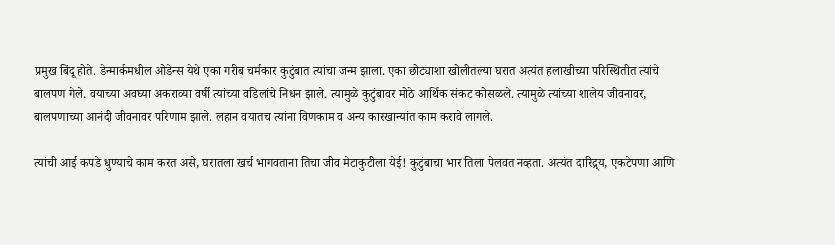प्रमुख बिंदू होते. डेन्मार्कमधील ओडेन्स येथे एका गरीब चर्मकार कुटुंबात त्यांचा जन्म झाला. एका छोट्याशा खोलीतल्या घरात अत्यंत हलाखीच्या परिस्थितीत त्यांचे बालपण गेले. वयाच्या अवघ्या अकराव्या वर्षी त्यांच्या वडिलांचे निधन झाले. त्यामुळे कुटुंबावर मोठे आर्थिक संकट कोसळले. त्यामुळे त्यांच्या शालेय जीवनावर, बालपणाच्या आनंदी जीवनावर परिणाम झाले. लहान वयातच त्यांना विणकाम व अन्य कारखान्यांत काम करावे लागले.

त्यांची आई कपडे धुण्याचे काम करत असे, घरातला खर्च भागवताना तिचा जीव मेटाकुटीला येई! कुटुंबाचा भार तिला पेलवत नव्हता. अत्यंत दारिद्र्य, एकटेपणा आणि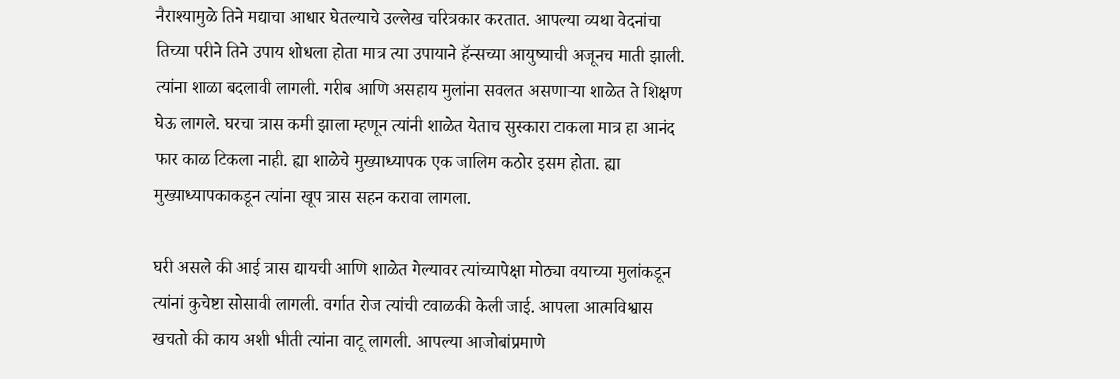नैराश्यामुळे तिने मद्याचा आधार घेतल्याचे उल्लेख चरित्रकार करतात. आपल्या व्यथा वेदनांचा तिच्या परीने तिने उपाय शोधला होता मात्र त्या उपायाने हॅन्सच्या आयुष्याची अजूनच माती झाली. त्यांना शाळा बदलावी लागली. गरीब आणि असहाय मुलांना सवलत असणाऱ्या शाळेत ते शिक्षण घेऊ लागले. घरचा त्रास कमी झाला म्हणून त्यांनी शाळेत येताच सुस्कारा टाकला मात्र हा आनंद फार काळ टिकला नाही. ह्या शाळेचे मुख्याध्यापक एक जालिम कठोर इसम होता. ह्या मुख्याध्यापकाकडून त्यांना खूप त्रास सहन करावा लागला.

घरी असले की आई त्रास द्यायची आणि शाळेत गेल्यावर त्यांच्यापेक्षा मोठ्या वयाच्या मुलांकडून त्यांनां कुचेष्टा सोसावी लागली. वर्गात रोज त्यांची टवाळकी केली जाई. आपला आत्मविश्वास खचतो की काय अशी भीती त्यांना वाटू लागली. आपल्या आजोबांप्रमाणे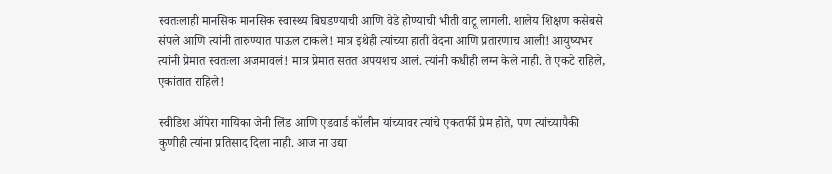स्वतःलाही मानसिक मानसिक स्वास्थ्य बिघडण्याची आणि वेडे होण्याची भीती वाटू लागली. शालेय शिक्षण कसेबसे संपले आणि त्यांनी तारुण्यात पाऊल टाकले! मात्र इथेही त्यांच्या हाती वेदना आणि प्रतारणाच आली! आयुष्यभर त्यांनी प्रेमात स्वतःला अजमावलं! मात्र प्रेमात सतत अपयशच आलं. त्यांनी कधीही लग्न केले नाही. ते एकटे राहिले, एकांतात राहिले!

स्वीडिश ऑपेरा गायिका जेनी लिंड आणि एडवार्ड कॉलीन यांच्यावर त्यांचे एकतर्फी प्रेम होते, पण त्यांच्यापैकी कुणीही त्यांना प्रतिसाद दिला नाही. आज ना उद्या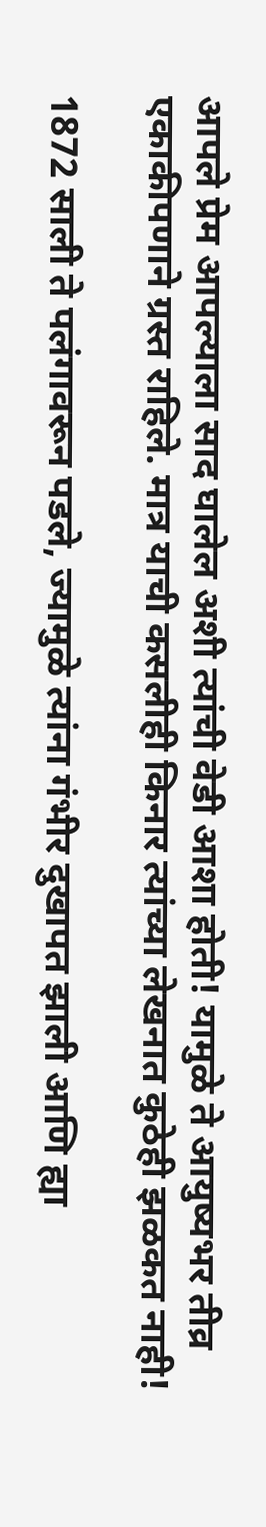आपले प्रेम आपल्याला साद घालेल अशी त्यांची वेडी आशा होती! यामुळे ते आयुष्यभर तीव्र एकाकीपणाने ग्रस्त राहिले. मात्र याची कसलीही किनार त्यांच्या लेखनात कुठेही झळकत नाही!

1872 साली ते पलंगावरून पडले, ज्यामुळे त्यांना गंभीर दुखापत झाली आणि ह्या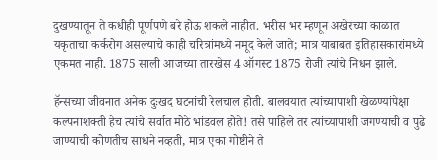दुखण्यातून ते कधीही पूर्णपणे बरे होऊ शकले नाहीत. भरीस भर म्हणून अखेरच्या काळात यकृताचा कर्करोग असल्याचे काही चरित्रांमध्ये नमूद केले जाते; मात्र याबाबत इतिहासकारांमध्ये एकमत नाही. 1875 साली आजच्या तारखेस 4 ऑगस्ट 1875 रोजी त्यांचे निधन झाले.

हॅन्सच्या जीवनात अनेक दुःखद घटनांची रेलचाल होती. बालवयात त्यांच्यापाशी खेळण्यांपेक्षा कल्पनाशक्ती हेच त्यांचे सर्वात मोठे भांडवल होते! तसे पाहिले तर त्यांच्यापाशी जगण्याची व पुढे जाण्याची कोणतीच साधने नव्हती, मात्र एका गोष्टीने ते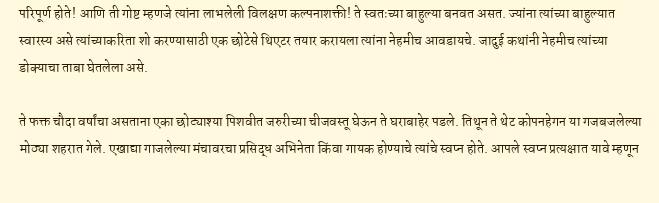परिपूर्ण होते! आणि ती गोष्ट म्हणजे त्यांना लाभलेली विलक्षण कल्पनाशक्ती! ते स्वतःच्या बाहुल्या बनवत असत. ज्यांना त्यांच्या बाहुल्यात स्वारस्य असे त्यांच्याकरिता शो करण्यासाठी एक छोटेसे थिएटर तयार करायला त्यांना नेहमीच आवडायचे. जादुई कथांनी नेहमीच त्यांच्या डोक्याचा ताबा घेतलेला असे.

ते फक्त चौदा वर्षांचा असताना एका छोट्याश्या पिशवीत जरुरीच्या चीजवस्तू घेऊन ते घराबाहेर पडले. तिथून ते थेट कोपनहेगन या गजबजलेल्या मोठ्या शहरात गेले. एखाद्या गाजलेल्या मंचावरचा प्रसिद्ध अभिनेता किंवा गायक होण्याचे त्यांचे स्वप्न होते. आपले स्वप्न प्रत्यक्षात यावे म्हणून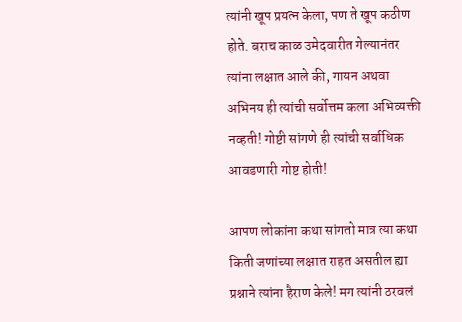त्यांनी खूप प्रयत्न केला, पण ते खूप कठीण होते. बराच काळ उमेदवारीत गेल्यानंतर त्यांना लक्षात आले की, गायन अथवा अभिनय ही त्यांची सर्वोत्तम कला अभिव्यक्ती नव्हती! गोष्टी सांगणे ही त्यांची सर्वाधिक आवडणारी गोष्ट होती!

आपण लोकांना कथा सांगतो मात्र त्या कथा किती जणांच्या लक्षात राहत असतील ह्या प्रश्नाने त्यांना हैराण केले! मग त्यांनी ठरवलं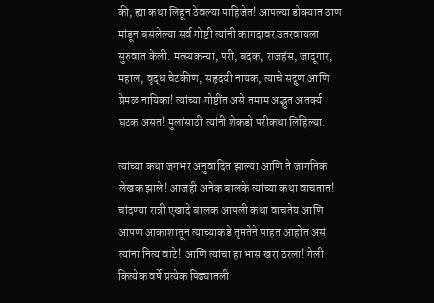की, ह्या कथा लिहून ठेवल्या पाहिजेत! आपल्या डोक्यात ठाण मांडून बसलेल्या सर्व गोष्टी त्यांनी कागदावर उतरवायला सुरुवात केली. मत्स्यकन्या, परी, बदक, राजहंस, जादूगार, महाल, वृद्ध चेटकीण, सहृदयी नायक, त्याचे सद्गुण आणि प्रेमळ नायिका! त्यांच्या गोष्टींत असे तमाम अद्भुत अतर्क्य घटक असत! मुलांसाठी त्यांनी शेकडो परीकथा लिहिल्या.

त्यांच्या कथा जगभर अनुवादित झाल्या आणि ते जागतिक लेखक झाले! आजही अनेक बालके त्यांच्या कथा वाचतात! चांदण्या रात्री एखादे बालक आपली कथा वाचतेय आणि आपण आकाशातून त्याच्याकडे तृप्ततेने पाहत आहोत असं त्यांना नित्य वाटे! आणि त्यांचा हा भास खरा ठरला! गेली कित्येक वर्षे प्रत्येक पिढ्यातली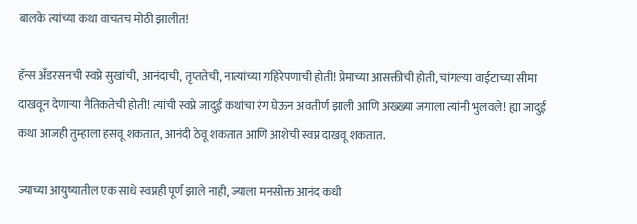बालके त्यांच्या कथा वाचतच मोठी झालीत!

हॅन्स अँडरसनची स्वप्ने सुखांची, आनंदाची, तृप्ततेची, नात्यांच्या गहिरेपणाची होती! प्रेमाच्या आसक्तीची होती, चांगल्या वाईटाच्या सीमा दाखवून देणाऱ्या नैतिकतेची होती! त्यांची स्वप्ने जादुई कथांचा रंग घेऊन अवतीर्ण झाली आणि अख्ख्या जगाला त्यांनी भुलवले! ह्या जादुई कथा आजही तुम्हाला हसवू शकतात, आनंदी ठेवू शकतात आणि आशेची स्वप्न दाखवू शकतात.

ज्याच्या आयुष्यातील एक साधे स्वप्नही पूर्ण झाले नाही, ज्याला मनसोक्त आनंद कधी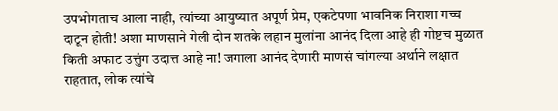उपभोगताच आला नाही, त्यांच्या आयुष्यात अपूर्ण प्रेम, एकटेपणा भावनिक निराशा गच्च दाटून होती! अशा माणसाने गेली दोन शतके लहान मुलांना आनंद दिला आहे ही गोष्टच मुळात किती अफाट उत्तुंग उदात्त आहे ना! जगाला आनंद देणारी माणसं चांगल्या अर्थाने लक्षात राहतात, लोक त्यांचे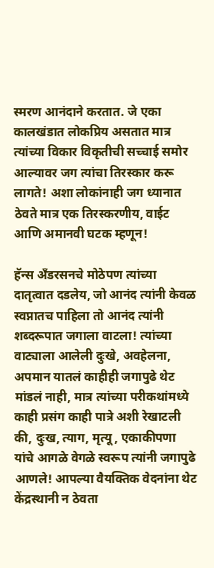स्मरण आनंदाने करतात. जे एका कालखंडात लोकप्रिय असतात मात्र त्यांच्या विकार विकृतीची सच्चाई समोर आल्यावर जग त्यांचा तिरस्कार करू लागते! अशा लोकांनाही जग ध्यानात ठेवते मात्र एक तिरस्करणीय, वाईट आणि अमानवी घटक म्हणून!

हॅन्स अँडरसनचे मोठेपण त्यांच्या दातृत्वात दडलेय, जो आनंद त्यांनी केवळ स्वप्नातच पाहिला तो आनंद त्यांनी शब्दरूपात जगाला वाटला! त्यांच्या वाट्याला आलेली दुःखे, अवहेलना, अपमान यातलं काहीही जगापुढे थेट मांडलं नाही, मात्र त्यांच्या परीकथांमध्ये काही प्रसंग काही पात्रे अशी रेखाटली की, दुःख, त्याग, मृत्यू, एकाकीपणा यांचे आगळे वेगळे स्वरूप त्यांनी जगापुढे आणले! आपल्या वैयक्तिक वेदनांना थेट केंद्रस्थानी न ठेवता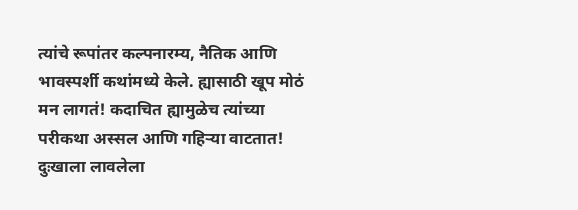त्यांचे रूपांतर कल्पनारम्य, नैतिक आणि भावस्पर्शी कथांमध्ये केले. ह्यासाठी खूप मोठं मन लागतं! कदाचित ह्यामुळेच त्यांच्या परीकथा अस्सल आणि गहिऱ्या वाटतात! दुःखाला लावलेला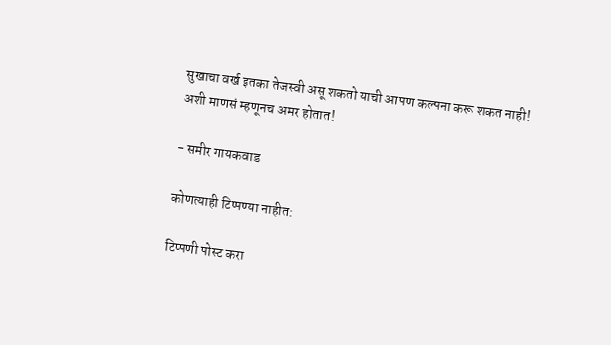सुखाचा वर्ख इतका तेजस्वी असू शकतो याची आपण कल्पना करू शकत नाही! अशी माणसं म्हणूनच अमर होतात!

- समीर गायकवाड

कोणत्याही टिप्पण्‍या नाहीत:

टिप्पणी पोस्ट करा